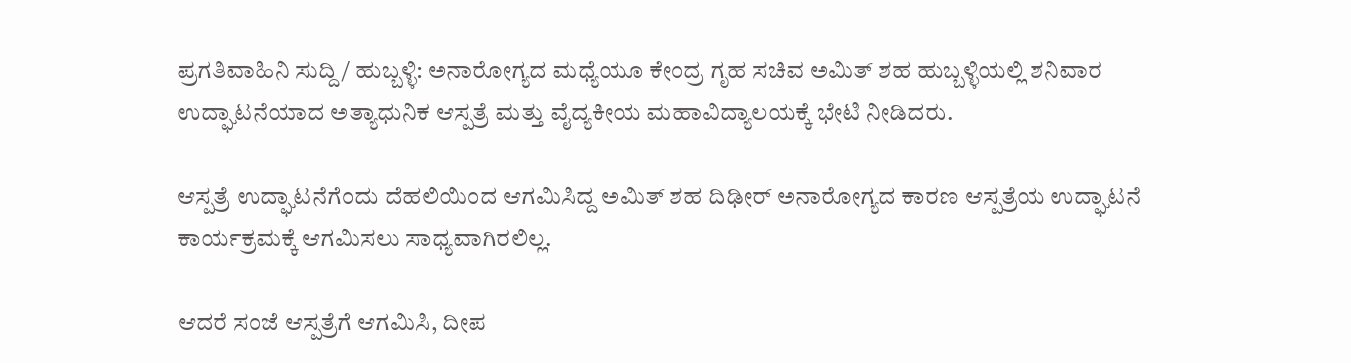ಪ್ರಗತಿವಾಹಿನಿ ಸುದ್ದಿ/ ಹುಬ್ಬಳ್ಳಿ: ಅನಾರೋಗ್ಯದ ಮಧ್ಯೆಯೂ ಕೇಂದ್ರ ಗೃಹ ಸಚಿವ ಅಮಿತ್ ಶಹ ಹುಬ್ಬಳ್ಳಿಯಲ್ಲಿ ಶನಿವಾರ ಉದ್ಘಾಟನೆಯಾದ ಅತ್ಯಾಧುನಿಕ ಆಸ್ಪತ್ರೆ ಮತ್ತು ವೈದ್ಯಕೀಯ ಮಹಾವಿದ್ಯಾಲಯಕ್ಕೆ ಭೇಟಿ ನೀಡಿದರು.

ಆಸ್ಪತ್ರೆ ಉದ್ಘಾಟನೆಗೆಂದು ದೆಹಲಿಯಿಂದ ಆಗಮಿಸಿದ್ದ ಅಮಿತ್ ಶಹ ದಿಢೀರ್ ಅನಾರೋಗ್ಯದ ಕಾರಣ ಆಸ್ಪತ್ರೆಯ ಉದ್ಘಾಟನೆ ಕಾರ್ಯಕ್ರಮಕ್ಕೆ ಆಗಮಿಸಲು ಸಾಧ್ಯವಾಗಿರಲಿಲ್ಲ.

ಆದರೆ ಸಂಜೆ ಆಸ್ಪತ್ರೆಗೆ ಆಗಮಿಸಿ, ದೀಪ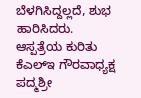ಬೆಳಗಿಸಿದ್ದಲ್ಲದೆ, ಶುಭ ಹಾರಿಸಿದರು. ಆಸ್ಪತ್ರೆಯ ಕುರಿತು ಕೆಎಲ್ಇ ಗೌರವಾಧ್ಯಕ್ಷ ಪದ್ಮಶ್ರೀ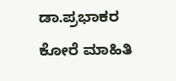ಡಾ.ಪ್ರಭಾಕರ ಕೋರೆ ಮಾಹಿತಿ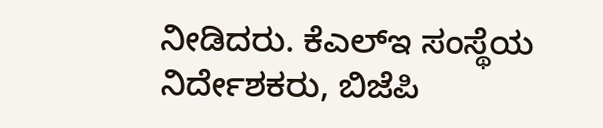ನೀಡಿದರು. ಕೆಎಲ್ಇ ಸಂಸ್ಥೆಯ ನಿರ್ದೇಶಕರು, ಬಿಜೆಪಿ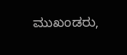ಮುಖಂಡರು,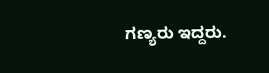ಗಣ್ಯರು ಇದ್ದರು.